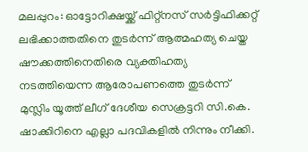മലപ്പുറം: ഓട്ടോറിക്ഷയ്ക്ക് ഫിറ്റ്നസ് സർട്ടിഫിക്കറ്റ് ലഭിക്കാത്തതിനെ തുടർന്ന് ആത്മഹത്യ ചെയ്ത ഷൗക്കത്തിനെതിരെ വ്യക്തിഹത്യ നടത്തിയെന്ന ആരോപണത്തെ തുടർന്ന് മുസ്ലിം യൂത്ത് ലീഗ് ദേശീയ സെക്രട്ടറി സി.കെ. ഷാക്കിറിനെ എല്ലാ പദവികളിൽ നിന്നും നീക്കി.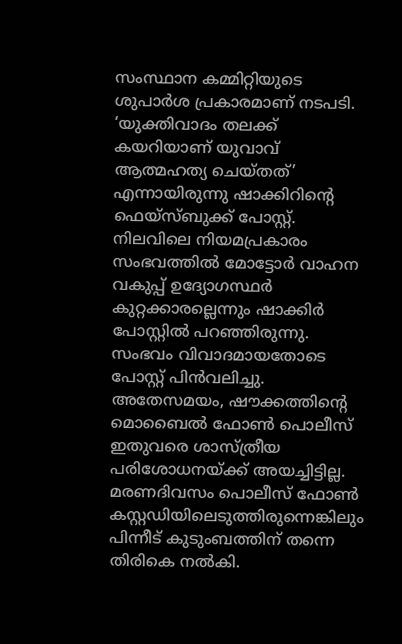സംസ്ഥാന കമ്മിറ്റിയുടെ ശുപാർശ പ്രകാരമാണ് നടപടി.
‘യുക്തിവാദം തലക്ക് കയറിയാണ് യുവാവ് ആത്മഹത്യ ചെയ്തത്’ എന്നായിരുന്നു ഷാക്കിറിന്റെ ഫെയ്സ്ബുക്ക് പോസ്റ്റ്. നിലവിലെ നിയമപ്രകാരം സംഭവത്തിൽ മോട്ടോർ വാഹന വകുപ്പ് ഉദ്യോഗസ്ഥർ കുറ്റക്കാരല്ലെന്നും ഷാക്കിർ പോസ്റ്റിൽ പറഞ്ഞിരുന്നു. സംഭവം വിവാദമായതോടെ പോസ്റ്റ് പിൻവലിച്ചു.
അതേസമയം, ഷൗക്കത്തിന്റെ മൊബൈൽ ഫോൺ പൊലീസ് ഇതുവരെ ശാസ്ത്രീയ പരിശോധനയ്ക്ക് അയച്ചിട്ടില്ല. മരണദിവസം പൊലീസ് ഫോൺ കസ്റ്റഡിയിലെടുത്തിരുന്നെങ്കിലും പിന്നീട് കുടുംബത്തിന് തന്നെ തിരികെ നൽകി.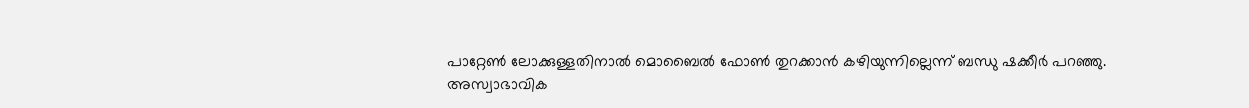പാറ്റേൺ ലോക്കുള്ളതിനാൽ മൊബൈൽ ഫോൺ തുറക്കാൻ കഴിയുന്നില്ലെന്ന് ബന്ധു ഷക്കീർ പറഞ്ഞു.
അസ്വാഭാവിക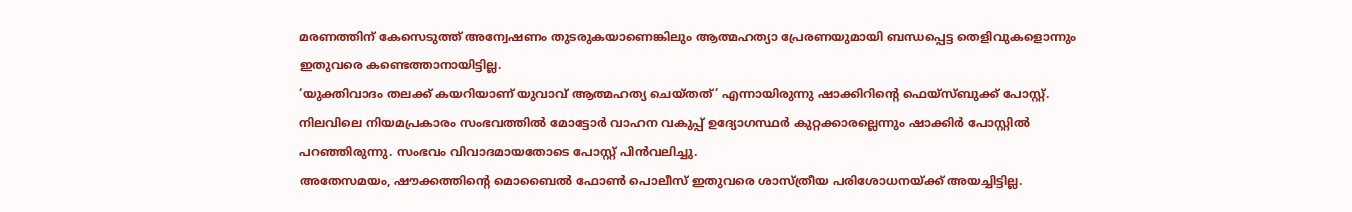മരണത്തിന് കേസെടുത്ത് അന്വേഷണം തുടരുകയാണെങ്കിലും ആത്മഹത്യാ പ്രേരണയുമായി ബന്ധപ്പെട്ട തെളിവുകളൊന്നും ഇതുവരെ കണ്ടെത്താനായിട്ടില്ല.
‘യുക്തിവാദം തലക്ക് കയറിയാണ് യുവാവ് ആത്മഹത്യ ചെയ്തത്’ എന്നായിരുന്നു ഷാക്കിറിന്റെ ഫെയ്സ്ബുക്ക് പോസ്റ്റ്. നിലവിലെ നിയമപ്രകാരം സംഭവത്തിൽ മോട്ടോർ വാഹന വകുപ്പ് ഉദ്യോഗസ്ഥർ കുറ്റക്കാരല്ലെന്നും ഷാക്കിർ പോസ്റ്റിൽ പറഞ്ഞിരുന്നു. സംഭവം വിവാദമായതോടെ പോസ്റ്റ് പിൻവലിച്ചു.
അതേസമയം, ഷൗക്കത്തിന്റെ മൊബൈൽ ഫോൺ പൊലീസ് ഇതുവരെ ശാസ്ത്രീയ പരിശോധനയ്ക്ക് അയച്ചിട്ടില്ല.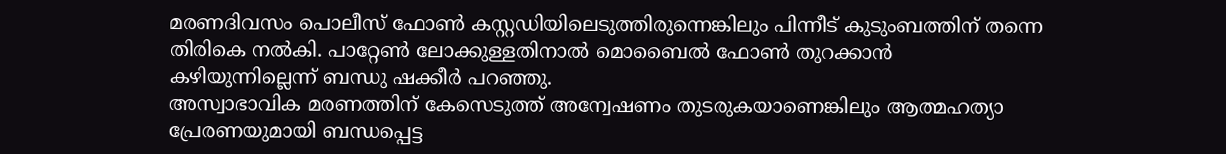മരണദിവസം പൊലീസ് ഫോൺ കസ്റ്റഡിയിലെടുത്തിരുന്നെങ്കിലും പിന്നീട് കുടുംബത്തിന് തന്നെ തിരികെ നൽകി. പാറ്റേൺ ലോക്കുള്ളതിനാൽ മൊബൈൽ ഫോൺ തുറക്കാൻ കഴിയുന്നില്ലെന്ന് ബന്ധു ഷക്കീർ പറഞ്ഞു.
അസ്വാഭാവിക മരണത്തിന് കേസെടുത്ത് അന്വേഷണം തുടരുകയാണെങ്കിലും ആത്മഹത്യാ പ്രേരണയുമായി ബന്ധപ്പെട്ട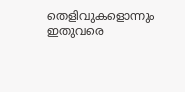തെളിവുകളൊന്നും ഇതുവരെ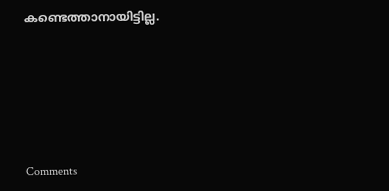കണ്ടെത്താനായിട്ടില്ല.







Comments